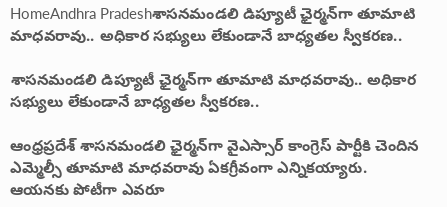HomeAndhra Pradeshశాసనమండలి డిప్యూటీ ఛైర్మన్‌గా తూమాటి మాధవరావు.. అధికార సభ్యులు లేకుండానే బాధ్యతల స్వీకరణ..

శాసనమండలి డిప్యూటీ ఛైర్మన్‌గా తూమాటి మాధవరావు.. అధికార సభ్యులు లేకుండానే బాధ్యతల స్వీకరణ..

ఆంధ్రప్రదేశ్ శాసనమండలి ఛైర్మన్‌గా వైఎస్సార్ కాంగ్రెస్ పార్టీకి చెందిన ఎమ్మెల్సీ తూమాటి మాధవరావు ఏకగ్రీవంగా ఎన్నికయ్యారు. ఆయనకు పోటీగా ఎవరూ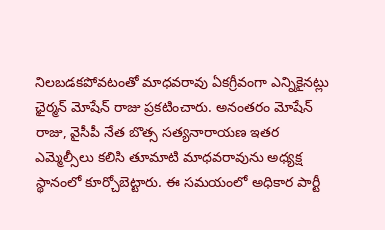నిలబడకపోవటంతో మాధవరావు ఏకగ్రీవంగా ఎన్నికైనట్లు ఛైర్మన్ మోషేన్ రాజు ప్రకటించారు. అనంతరం మోషేన్ రాజు, వైసీపీ నేత బొత్స సత్యనారాయణ ఇతర ఎమ్మెల్సీలు కలిసి తూమాటి మాధవరావును అధ్యక్ష స్థానంలో కూర్చోబెట్టారు. ఈ సమయంలో అధికార పార్టీ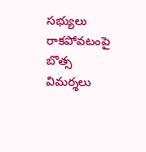సభ్యులు రాకపోవటంపై బొత్స విమర్శలు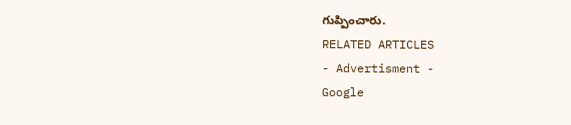గుప్పించారు.
RELATED ARTICLES
- Advertisment -
Google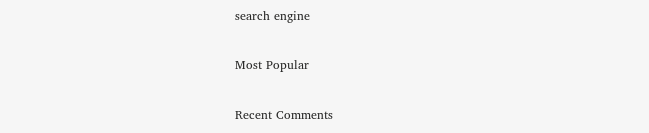search engine

Most Popular

Recent Comments